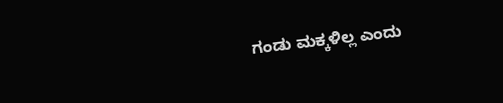ಗಂಡು ಮಕ್ಕಳಿಲ್ಲ ಎಂದು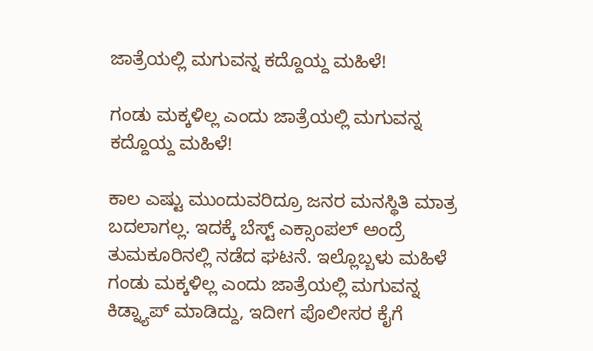ಜಾತ್ರೆಯಲ್ಲಿ ಮಗುವನ್ನ ಕದ್ದೊಯ್ದ ಮಹಿಳೆ!

ಗಂಡು ಮಕ್ಕಳಿಲ್ಲ ಎಂದು ಜಾತ್ರೆಯಲ್ಲಿ ಮಗುವನ್ನ ಕದ್ದೊಯ್ದ ಮಹಿಳೆ!

ಕಾಲ ಎಷ್ಟು ಮುಂದುವರಿದ್ರೂ ಜನರ ಮನಸ್ಥಿತಿ ಮಾತ್ರ ಬದಲಾಗಲ್ಲ. ಇದಕ್ಕೆ ಬೆಸ್ಟ್‌ ಎಕ್ಸಾಂಪಲ್‌ ಅಂದ್ರೆ ತುಮಕೂರಿನಲ್ಲಿ ನಡೆದ ಘಟನೆ. ಇಲ್ಲೊಬ್ಬಳು ಮಹಿಳೆ ಗಂಡು ಮಕ್ಕಳಿಲ್ಲ ಎಂದು ಜಾತ್ರೆಯಲ್ಲಿ ಮಗುವನ್ನ ಕಿಡ್ನ್ಯಾಪ್‌ ಮಾಡಿದ್ದು, ಇದೀಗ ಪೊಲೀಸರ ಕೈಗೆ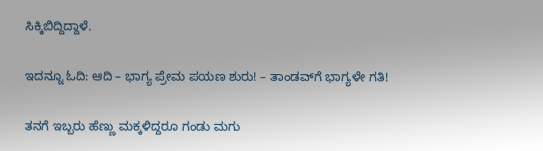ಸಿಕ್ಕಿಬಿದ್ದಿದ್ದಾಳೆ.

ಇದನ್ನೂ ಓದಿ: ಆದಿ – ಭಾಗ್ಯ ಪ್ರೇಮ ಪಯಣ ಶುರು! – ತಾಂಡವ್‌ಗೆ ಭಾಗ್ಯಳೇ ಗತಿ!

ತನಗೆ ಇಬ್ಬರು ಹೆಣ್ಣು ಮಕ್ಕಳಿದ್ದರೂ ಗಂಡು ಮಗು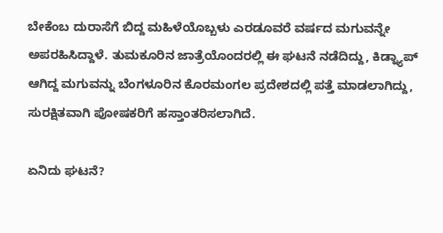ಬೇಕೆಂಬ ದುರಾಸೆಗೆ ಬಿದ್ದ ಮಹಿಳೆಯೊಬ್ಬಳು ಎರಡೂವರೆ ವರ್ಷದ ಮಗುವನ್ನೇ ಅಪರಹಿಸಿದ್ದಾಳೆ. ತುಮಕೂರಿನ ಜಾತ್ರೆಯೊಂದರಲ್ಲಿ ಈ ಘಟನೆ ನಡೆದಿದ್ದು, ಕಿಡ್ನ್ಯಾಪ್‌ ಆಗಿದ್ದ ಮಗುವನ್ನು ಬೆಂಗಳೂರಿನ ಕೊರಮಂಗಲ ಪ್ರದೇಶದಲ್ಲಿ ಪತ್ತೆ ಮಾಡಲಾಗಿದ್ದು, ಸುರಕ್ಷಿತವಾಗಿ ಪೋಷಕರಿಗೆ ಹಸ್ತಾಂತರಿಸಲಾಗಿದೆ.

ಏನಿದು ಘಟನೆ?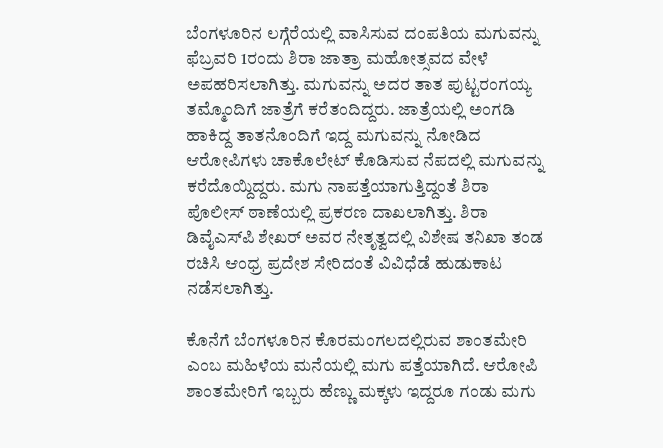ಬೆಂಗಳೂರಿನ ಲಗ್ಗೆರೆಯಲ್ಲಿ ವಾಸಿಸುವ ದಂಪತಿಯ ಮಗುವನ್ನು ಫೆಬ್ರವರಿ 1ರಂದು ಶಿರಾ ಜಾತ್ರಾ ಮಹೋತ್ಸವದ ವೇಳೆ ಅಪಹರಿಸಲಾಗಿತ್ತು. ಮಗುವನ್ನು ಅದರ ತಾತ ಪುಟ್ಟರಂಗಯ್ಯ ತಮ್ಮೊಂದಿಗೆ ಜಾತ್ರೆಗೆ ಕರೆತಂದಿದ್ದರು. ಜಾತ್ರೆಯಲ್ಲಿ ಅಂಗಡಿ ಹಾಕಿದ್ದ ತಾತನೊಂದಿಗೆ ಇದ್ದ ಮಗುವನ್ನು ನೋಡಿದ ಆರೋಪಿಗಳು ಚಾಕೊಲೇಟ್ ಕೊಡಿಸುವ ನೆಪದಲ್ಲಿ ಮಗುವನ್ನು ಕರೆದೊಯ್ದಿದ್ದರು. ಮಗು ನಾಪತ್ತೆಯಾಗುತ್ತಿದ್ದಂತೆ ಶಿರಾ ಪೊಲೀಸ್ ಠಾಣೆಯಲ್ಲಿ ಪ್ರಕರಣ ದಾಖಲಾಗಿತ್ತು. ಶಿರಾ ಡಿವೈಎಸ್‌ಪಿ ಶೇಖರ್ ಅವರ ನೇತೃತ್ವದಲ್ಲಿ ವಿಶೇಷ ತನಿಖಾ ತಂಡ ರಚಿಸಿ ಆಂಧ್ರ ಪ್ರದೇಶ ಸೇರಿದಂತೆ ವಿವಿಧೆಡೆ ಹುಡುಕಾಟ ನಡೆಸಲಾಗಿತ್ತು.

ಕೊನೆಗೆ ಬೆಂಗಳೂರಿನ ಕೊರಮಂಗಲದಲ್ಲಿರುವ ಶಾಂತಮೇರಿ ಎಂಬ ಮಹಿಳೆಯ ಮನೆಯಲ್ಲಿ ಮಗು ಪತ್ತೆಯಾಗಿದೆ. ಆರೋಪಿ ಶಾಂತಮೇರಿಗೆ ಇಬ್ಬರು ಹೆಣ್ಣು ಮಕ್ಕಳು ಇದ್ದರೂ ಗಂಡು ಮಗು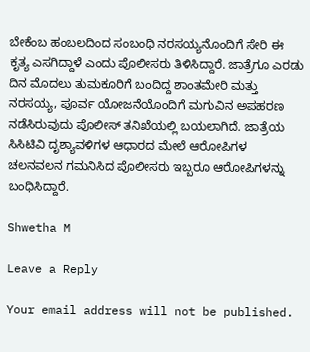ಬೇಕೆಂಬ ಹಂಬಲದಿಂದ ಸಂಬಂಧಿ ನರಸಯ್ಯನೊಂದಿಗೆ ಸೇರಿ ಈ ಕೃತ್ಯ ಎಸಗಿದ್ದಾಳೆ ಎಂದು ಪೊಲೀಸರು ತಿಳಿಸಿದ್ದಾರೆ. ಜಾತ್ರೆಗೂ ಎರಡು ದಿನ ಮೊದಲು ತುಮಕೂರಿಗೆ ಬಂದಿದ್ದ ಶಾಂತಮೇರಿ ಮತ್ತು ನರಸಯ್ಯ, ಪೂರ್ವ ಯೋಜನೆಯೊಂದಿಗೆ ಮಗುವಿನ ಅಪಹರಣ ನಡೆಸಿರುವುದು ಪೊಲೀಸ್ ತನಿಖೆಯಲ್ಲಿ ಬಯಲಾಗಿದೆ. ಜಾತ್ರೆಯ ಸಿಸಿಟಿವಿ ದೃಶ್ಯಾವಳಿಗಳ ಆಧಾರದ ಮೇಲೆ ಆರೋಪಿಗಳ ಚಲನವಲನ ಗಮನಿಸಿದ ಪೊಲೀಸರು ಇಬ್ಬರೂ ಆರೋಪಿಗಳನ್ನು ಬಂಧಿಸಿದ್ದಾರೆ.

Shwetha M

Leave a Reply

Your email address will not be published.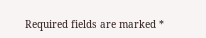Required fields are marked *